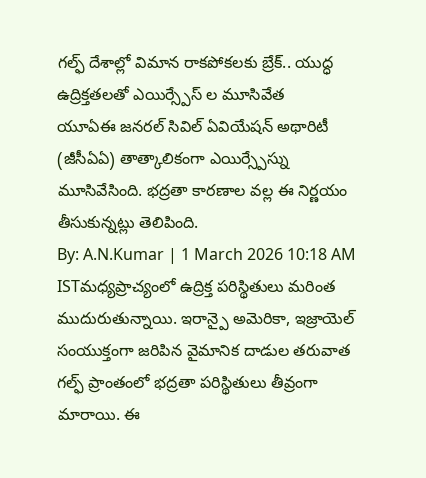గల్ఫ్ దేశాల్లో విమాన రాకపోకలకు బ్రేక్.. యుద్ధ ఉద్రిక్తతలతో ఎయిర్స్పేస్ ల మూసివేత
యూఏఈ జనరల్ సివిల్ ఏవియేషన్ అథారిటీ (జీసీఏఏ) తాత్కాలికంగా ఎయిర్స్పేస్ను మూసివేసింది. భద్రతా కారణాల వల్ల ఈ నిర్ణయం తీసుకున్నట్లు తెలిపింది.
By: A.N.Kumar | 1 March 2026 10:18 AM ISTమధ్యప్రాచ్యంలో ఉద్రిక్త పరిస్థితులు మరింత ముదురుతున్నాయి. ఇరాన్పై అమెరికా, ఇజ్రాయెల్ సంయుక్తంగా జరిపిన వైమానిక దాడుల తరువాత గల్ఫ్ ప్రాంతంలో భద్రతా పరిస్థితులు తీవ్రంగా మారాయి. ఈ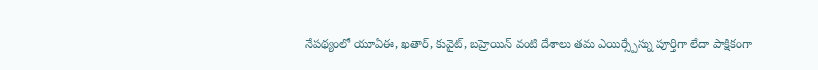నేపథ్యంలో యూఏఈ, ఖతార్, కువైట్, బహ్రెయిన్ వంటి దేశాలు తమ ఎయిర్స్పేస్ను పూర్తిగా లేదా పాక్షికంగా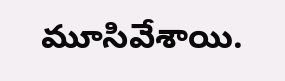మూసివేశాయి.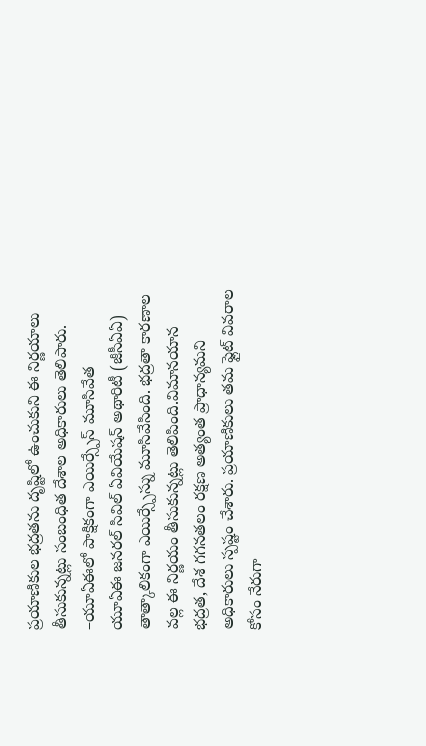ప్రయాణికుల భద్రతను దృష్టిలో ఉంచుకుని ఈ నిర్ణయాలు తీసుకున్నట్లు సంబంధిత దేశాల అధికారులు తెలిపారు.
–యూఏఈలో పాక్షికంగా ఎయిర్స్పేస్ మూసివేత
యూఏఈ జనరల్ సివిల్ ఏవియేషన్ అథారిటీ (జీసీఏఏ) తాత్కాలికంగా ఎయిర్స్పేస్ను మూసివేసింది. భద్రతా కారణాల వల్ల ఈ నిర్ణయం తీసుకున్నట్లు తెలిపింది.విమానయాన భద్రత, దేశ గగనతలం రక్షణ అత్యంత ప్రాధాన్యమని అధికారులు స్పష్టం చేశారు. ప్రయాణికులు తమ ఫ్లైట్ వివరాల కోసం నేరుగా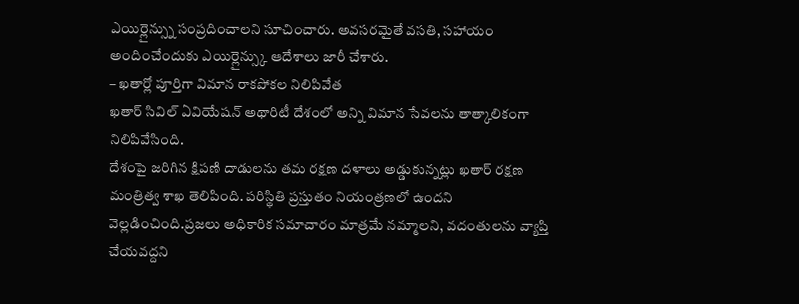ఎయిర్లైన్స్ను సంప్రదించాలని సూచించారు. అవసరమైతే వసతి, సహాయం అందించేందుకు ఎయిర్లైన్స్కు ఆదేశాలు జారీ చేశారు.
– ఖతార్లో పూర్తిగా విమాన రాకపోకల నిలిపివేత
ఖతార్ సివిల్ ఏవియేషన్ అథారిటీ దేశంలో అన్ని విమాన సేవలను తాత్కాలికంగా నిలిపివేసింది.
దేశంపై జరిగిన క్షిపణి దాడులను తమ రక్షణ దళాలు అడ్డుకున్నట్లు ఖతార్ రక్షణ మంత్రిత్వ శాఖ తెలిపింది. పరిస్థితి ప్రస్తుతం నియంత్రణలో ఉందని వెల్లడించింది.ప్రజలు అధికారిక సమాచారం మాత్రమే నమ్మాలని, వదంతులను వ్యాప్తి చేయవద్దని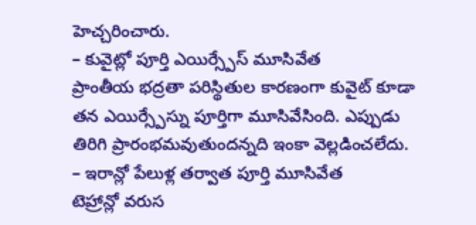హెచ్చరించారు.
– కువైట్లో పూర్తి ఎయిర్స్పేస్ మూసివేత
ప్రాంతీయ భద్రతా పరిస్థితుల కారణంగా కువైట్ కూడా తన ఎయిర్స్పేస్ను పూర్తిగా మూసివేసింది. ఎప్పుడు తిరిగి ప్రారంభమవుతుందన్నది ఇంకా వెల్లడించలేదు.
– ఇరాన్లో పేలుళ్ల తర్వాత పూర్తి మూసివేత
టెహ్రాన్లో వరుస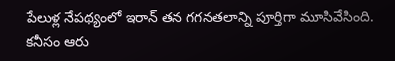పేలుళ్ల నేపథ్యంలో ఇరాన్ తన గగనతలాన్ని పూర్తిగా మూసివేసింది. కనీసం ఆరు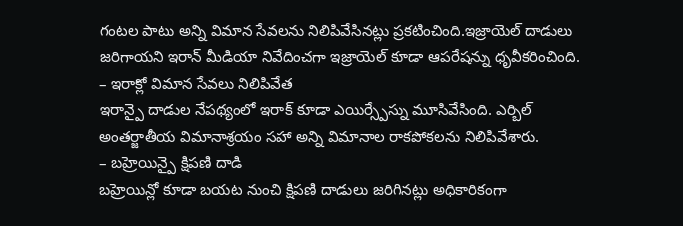గంటల పాటు అన్ని విమాన సేవలను నిలిపివేసినట్లు ప్రకటించింది.ఇజ్రాయెల్ దాడులు జరిగాయని ఇరాన్ మీడియా నివేదించగా ఇజ్రాయెల్ కూడా ఆపరేషన్ను ధృవీకరించింది.
– ఇరాక్లో విమాన సేవలు నిలిపివేత
ఇరాన్పై దాడుల నేపథ్యంలో ఇరాక్ కూడా ఎయిర్స్పేస్ను మూసివేసింది. ఎర్బిల్ అంతర్జాతీయ విమానాశ్రయం సహా అన్ని విమానాల రాకపోకలను నిలిపివేశారు.
– బహ్రెయిన్పై క్షిపణి దాడి
బహ్రెయిన్లో కూడా బయట నుంచి క్షిపణి దాడులు జరిగినట్లు అధికారికంగా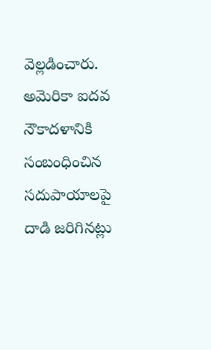వెల్లడించారు.
అమెరికా ఐదవ నౌకాదళానికి సంబంధించిన సదుపాయాలపై దాడి జరిగినట్లు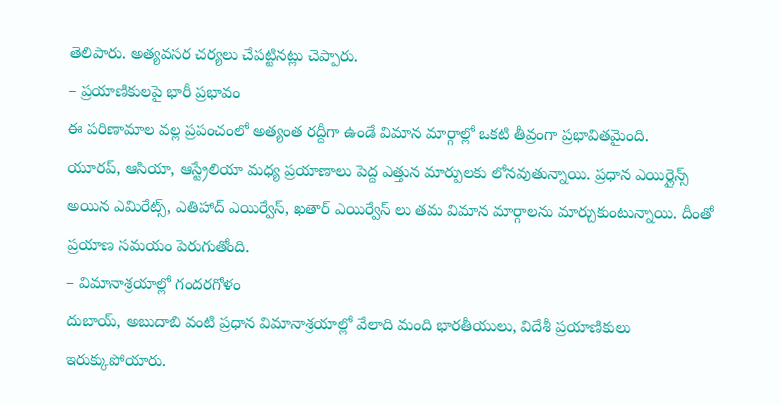తెలిపారు. అత్యవసర చర్యలు చేపట్టినట్లు చెప్పారు.
– ప్రయాణికులపై భారీ ప్రభావం
ఈ పరిణామాల వల్ల ప్రపంచంలో అత్యంత రద్దీగా ఉండే విమాన మార్గాల్లో ఒకటి తీవ్రంగా ప్రభావితమైంది.
యూరప్, ఆసియా, ఆస్ట్రేలియా మధ్య ప్రయాణాలు పెద్ద ఎత్తున మార్పులకు లోనవుతున్నాయి. ప్రధాన ఎయిర్లైన్స్ అయిన ఎమిరేట్స్, ఎతిహాద్ ఎయిర్వేస్, ఖతార్ ఎయిర్వేస్ లు తమ విమాన మార్గాలను మార్చుకుంటున్నాయి. దీంతో ప్రయాణ సమయం పెరుగుతోంది.
– విమానాశ్రయాల్లో గందరగోళం
దుబాయ్, అబుదాబి వంటి ప్రధాన విమానాశ్రయాల్లో వేలాది మంది భారతీయులు, విదేశీ ప్రయాణికులు ఇరుక్కుపోయారు.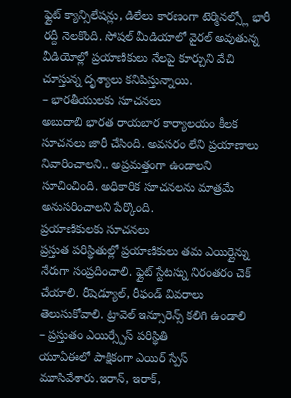ఫ్లైట్ క్యాన్సిలేషన్లు, డిలేలు కారణంగా టెర్మినల్స్లో భారీ రద్దీ నెలకొంది. సోషల్ మీడియాలో వైరల్ అవుతున్న వీడియోల్లో ప్రయాణికులు నేలపై కూర్చుని వేచి చూస్తున్న దృశ్యాలు కనిపిస్తున్నాయి.
– భారతీయులకు సూచనలు
అబుదాబి భారత రాయబార కార్యాలయం కీలక సూచనలు జారీ చేసింది. అవసరం లేని ప్రయాణాలు నివారించాలని.. అప్రమత్తంగా ఉండాలని సూచించింది. అధికారిక సూచనలను మాత్రమే అనుసరించాలని పేర్కొంది.
ప్రయాణికులకు సూచనలు
ప్రస్తుత పరిస్థితుల్లో ప్రయాణికులు తమ ఎయిర్లైన్ను నేరుగా సంప్రదించాలి. ఫ్లైట్ స్టేటస్ను నిరంతరం చెక్ చేయాలి. రీషెడ్యూల్, రీఫండ్ వివరాలు తెలుసుకోవాలి. ట్రావెల్ ఇన్సూరెన్స్ కలిగి ఉండాలి
– ప్రస్తుతం ఎయిర్స్పేస్ పరిస్థితి
యూఏఈలో పాక్షికంగా ఎయిర్ స్పేస్ మూసివేశారు.ఇరాన్, ఇరాక్,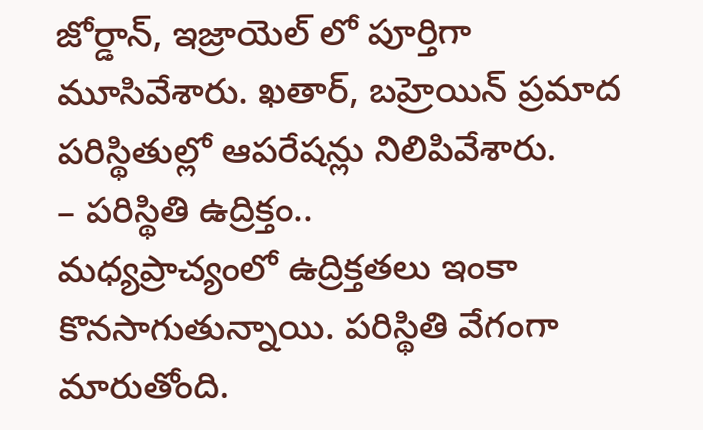జోర్డాన్, ఇజ్రాయెల్ లో పూర్తిగా మూసివేశారు. ఖతార్, బహ్రెయిన్ ప్రమాద పరిస్థితుల్లో ఆపరేషన్లు నిలిపివేశారు.
– పరిస్థితి ఉద్రిక్తం..
మధ్యప్రాచ్యంలో ఉద్రిక్తతలు ఇంకా కొనసాగుతున్నాయి. పరిస్థితి వేగంగా మారుతోంది.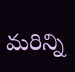మరిన్ని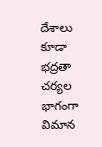దేశాలు కూడా భద్రతా చర్యల భాగంగా విమాన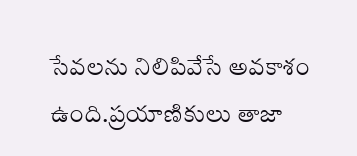సేవలను నిలిపివేసే అవకాశం ఉంది.ప్రయాణికులు తాజా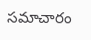సమాచారం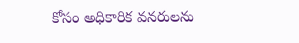కోసం అధికారిక వనరులను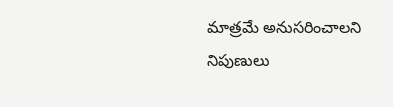మాత్రమే అనుసరించాలని నిపుణులు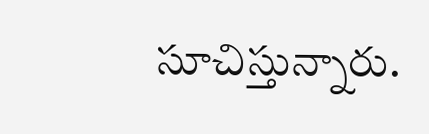సూచిస్తున్నారు.